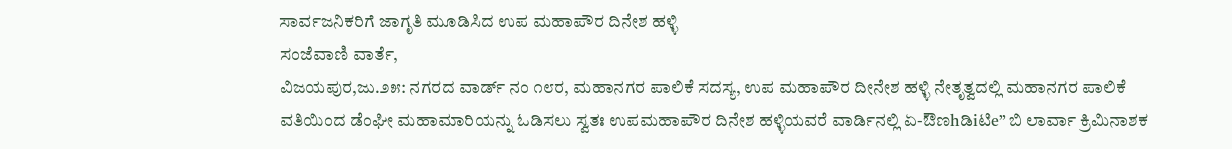ಸಾರ್ವಜನಿಕರಿಗೆ ಜಾಗೃತಿ ಮೂಡಿಸಿದ ಉಪ ಮಹಾಪೌರ ದಿನೇಶ ಹಳ್ಳಿ
ಸಂಜೆವಾಣಿ ವಾರ್ತೆ,
ವಿಜಯಪುರ,ಜು.೨೫: ನಗರದ ವಾರ್ಡ್ ನಂ ೧೮ರ, ಮಹಾನಗರ ಪಾಲಿಕೆ ಸದಸ್ಯ, ಉಪ ಮಹಾಪೌರ ದೀನೇಶ ಹಳ್ಳಿ ನೇತೃತ್ವದಲ್ಲಿ ಮಹಾನಗರ ಪಾಲಿಕೆ ವತಿಯಿಂದ ಡೆಂಘೀ ಮಹಾಮಾರಿಯನ್ನು ಓಡಿಸಲು ಸ್ವತಃ ಉಪಮಹಾಪೌರ ದಿನೇಶ ಹಳ್ಳಿಯವರೆ ವಾರ್ಡಿನಲ್ಲಿ ಏ-ಔಣhಡಿiಟಿe” ಬಿ ಲಾರ್ವಾ ಕ್ರಿಮಿನಾಶಕ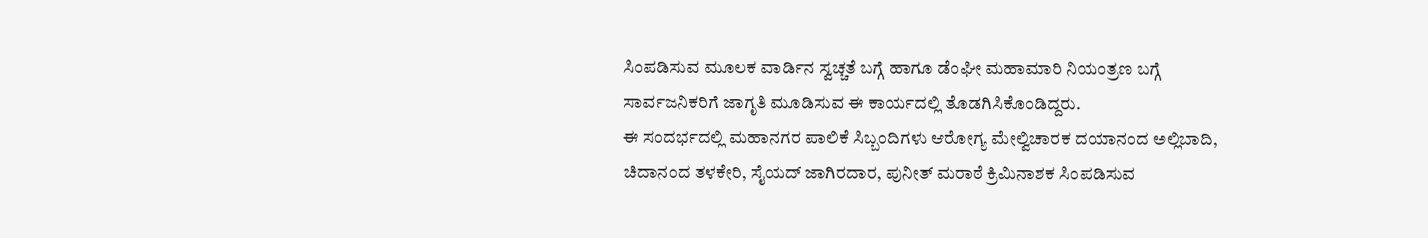ಸಿಂಪಡಿಸುವ ಮೂಲಕ ವಾರ್ಡಿನ ಸ್ವಚ್ಚತೆ ಬಗ್ಗೆ ಹಾಗೂ ಡೆಂಘೀ ಮಹಾಮಾರಿ ನಿಯಂತ್ರಣ ಬಗ್ಗೆ ಸಾರ್ವಜನಿಕರಿಗೆ ಜಾಗೃತಿ ಮೂಡಿಸುವ ಈ ಕಾರ್ಯದಲ್ಲಿ ತೊಡಗಿಸಿಕೊಂಡಿದ್ದರು.
ಈ ಸಂದರ್ಭದಲ್ಲಿ ಮಹಾನಗರ ಪಾಲಿಕೆ ಸಿಬ್ಬಂದಿಗಳು ಆರೋಗ್ಯ ಮೇಲ್ವಿಚಾರಕ ದಯಾನಂದ ಅಲ್ಲಿಬಾದಿ, ಚಿದಾನಂದ ತಳಕೇರಿ, ಸೈಯದ್ ಜಾಗಿರದಾರ, ಪುನೀತ್ ಮರಾಠೆ ಕ್ರಿಮಿನಾಶಕ ಸಿಂಪಡಿಸುವ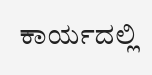ಕಾರ್ಯದಲ್ಲಿ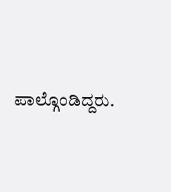ಪಾಲ್ಗೊಂಡಿದ್ದರು.